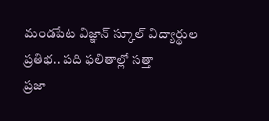మండపేట విజ్ఞాన్ స్కూల్ విద్యార్థుల ప్రతిభ.. పది ఫలితాల్లో సత్తా
ప్రజా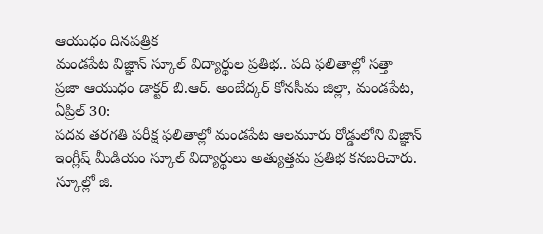ఆయుధం దినపత్రిక
మండపేట విజ్ఞాన్ స్కూల్ విద్యార్థుల ప్రతిభ.. పది ఫలితాల్లో సత్తా
ప్రజా ఆయుధం డాక్టర్ బి.ఆర్. అంబేద్కర్ కోనసీమ జిల్లా, మండపేట, ఏప్రిల్ 30:
పదవ తరగతి పరీక్ష ఫలితాల్లో మండపేట ఆలమూరు రోడ్డులోని విజ్ఞాన్ ఇంగ్లీష్ మీడియం స్కూల్ విద్యార్థులు అత్యుత్తమ ప్రతిభ కనబరిచారు.
స్కూల్లో జి.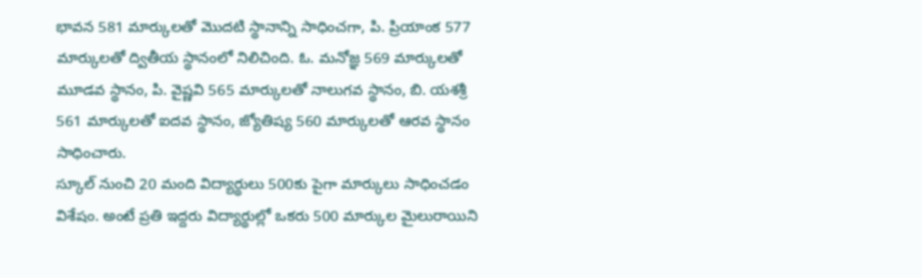భావన 581 మార్కులతో మొదటి స్థానాన్ని సాధించగా, పి. ప్రియాంక 577 మార్కులతో ద్వితీయ స్థానంలో నిలిచింది. ఓ. మనోజ్ఞ 569 మార్కులతో మూడవ స్థానం, పి. వైష్ణవి 565 మార్కులతో నాలుగవ స్థానం, బి. యశశ్రీ 561 మార్కులతో ఐదవ స్థానం, జ్యోతిష్య 560 మార్కులతో ఆరవ స్థానం సాధించారు.
స్కూల్ నుంచి 20 మంది విద్యార్థులు 500కు పైగా మార్కులు సాధించడం విశేషం. అంటే ప్రతి ఇద్దరు విద్యార్థుల్లో ఒకరు 500 మార్కుల మైలురాయిని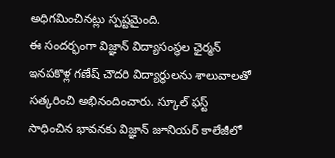అధిగమించినట్లు స్పష్టమైంది.
ఈ సందర్భంగా విజ్ఞాన్ విద్యాసంస్థల ఛైర్మన్ ఇనపకొళ్ల గణేష్ చౌదరి విద్యార్థులను శాలువాలతో సత్కరించి అభినందించారు. స్కూల్ ఫస్ట్ సాధించిన భావనకు విజ్ఞాన్ జూనియర్ కాలేజీలో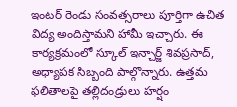ఇంటర్ రెండు సంవత్సరాలు పూర్తిగా ఉచిత విద్య అందిస్తామని హామీ ఇచ్చారు. ఈ కార్యక్రమంలో స్కూల్ ఇన్చార్జ్ శివప్రసాద్, అధ్యాపక సిబ్బంది పాల్గొన్నారు. ఉత్తమ ఫలితాలపై తల్లిదండ్రులు హర్షం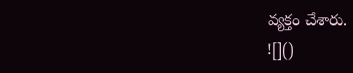వ్యక్తం చేశారు.
![]()